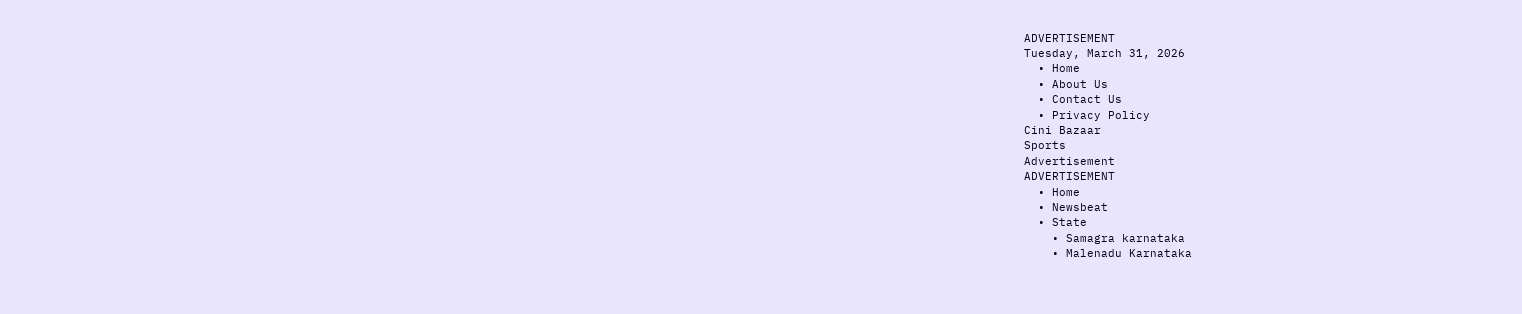ADVERTISEMENT
Tuesday, March 31, 2026
  • Home
  • About Us
  • Contact Us
  • Privacy Policy
Cini Bazaar
Sports
Advertisement
ADVERTISEMENT
  • Home
  • Newsbeat
  • State
    • Samagra karnataka
    • Malenadu Karnataka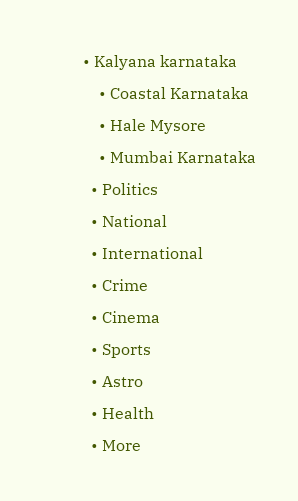• Kalyana karnataka
    • Coastal Karnataka
    • Hale Mysore
    • Mumbai Karnataka
  • Politics
  • National
  • International
  • Crime
  • Cinema
  • Sports
  • Astro
  • Health
  • More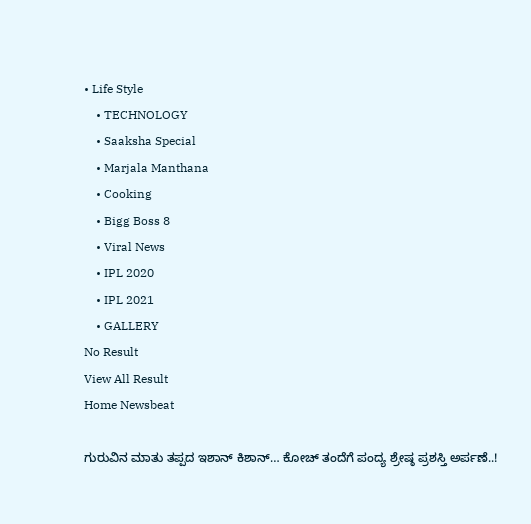• Life Style
    • TECHNOLOGY
    • Saaksha Special
    • Marjala Manthana
    • Cooking
    • Bigg Boss 8
    • Viral News
    • IPL 2020
    • IPL 2021
    • GALLERY
No Result
View All Result
Home Newsbeat

ಗುರುವಿನ ಮಾತು ತಪ್ಪದ ಇಶಾನ್ ಕಿಶಾನ್… ಕೋಚ್ ತಂದೆಗೆ ಪಂದ್ಯ ಶ್ರೇಷ್ಠ ಪ್ರಶಸ್ತಿ ಅರ್ಪಣೆ..!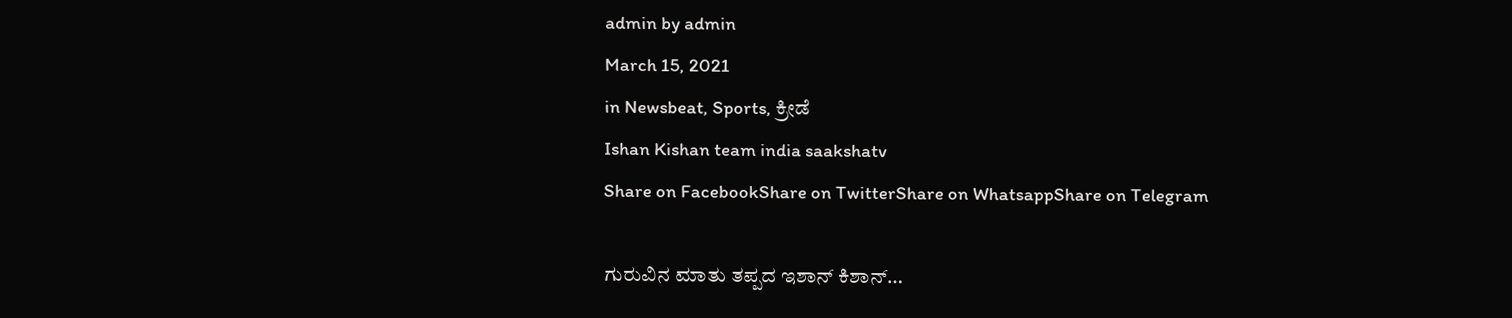admin by admin
March 15, 2021
in Newsbeat, Sports, ಕ್ರೀಡೆ
Ishan Kishan team india saakshatv
Share on FacebookShare on TwitterShare on WhatsappShare on Telegram

ಗುರುವಿನ ಮಾತು ತಪ್ಪದ ಇಶಾನ್ ಕಿಶಾನ್…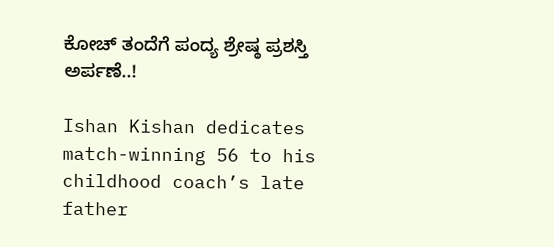ಕೋಚ್ ತಂದೆಗೆ ಪಂದ್ಯ ಶ್ರೇಷ್ಠ ಪ್ರಶಸ್ತಿ ಅರ್ಪಣೆ..!

Ishan Kishan dedicates match-winning 56 to his childhood coach’s late father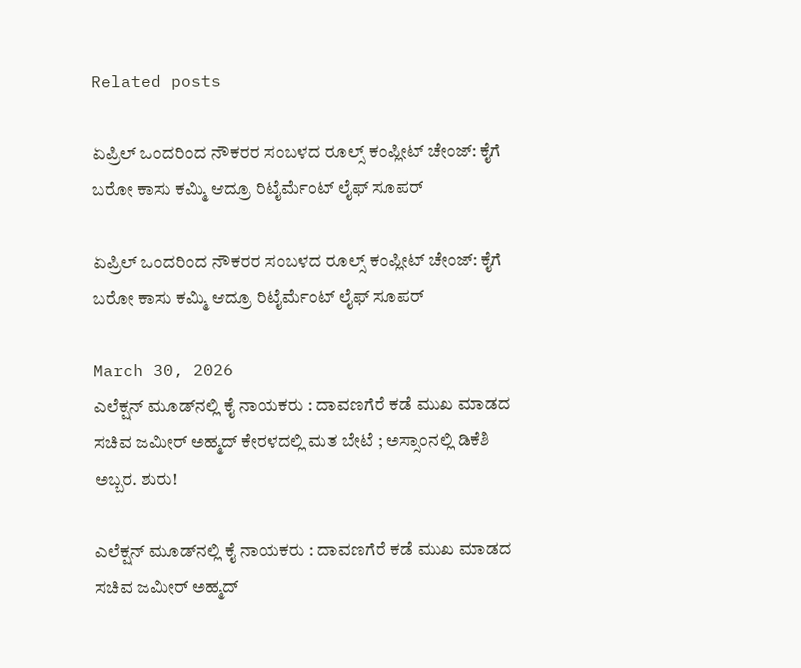Related posts

ಏಪ್ರಿಲ್ ಒಂದರಿಂದ ನೌಕರರ ಸಂಬಳದ ರೂಲ್ಸ್ ಕಂಪ್ಲೀಟ್ ಚೇಂಜ್: ಕೈಗೆ ಬರೋ ಕಾಸು ಕಮ್ಮಿ ಆದ್ರೂ ರಿಟೈರ್ಮೆಂಟ್ ಲೈಫ್ ಸೂಪರ್

ಏಪ್ರಿಲ್ ಒಂದರಿಂದ ನೌಕರರ ಸಂಬಳದ ರೂಲ್ಸ್ ಕಂಪ್ಲೀಟ್ ಚೇಂಜ್: ಕೈಗೆ ಬರೋ ಕಾಸು ಕಮ್ಮಿ ಆದ್ರೂ ರಿಟೈರ್ಮೆಂಟ್ ಲೈಫ್ ಸೂಪರ್

March 30, 2026
ಎಲೆಕ್ಷನ್ ಮೂಡ್‌ನಲ್ಲಿ ಕೈ ನಾಯಕರು : ದಾವಣಗೆರೆ ಕಡೆ ಮುಖ ಮಾಡದ ಸಚಿವ ಜಮೀರ್ ಅಹ್ಮದ್ ಕೇರಳದಲ್ಲಿ ಮತ ಬೇಟೆ ; ಅಸ್ಸಾಂನಲ್ಲಿ ಡಿಕೆಶಿ ಅಬ್ಬರ. ಶುರು!

ಎಲೆಕ್ಷನ್ ಮೂಡ್‌ನಲ್ಲಿ ಕೈ ನಾಯಕರು : ದಾವಣಗೆರೆ ಕಡೆ ಮುಖ ಮಾಡದ ಸಚಿವ ಜಮೀರ್ ಅಹ್ಮದ್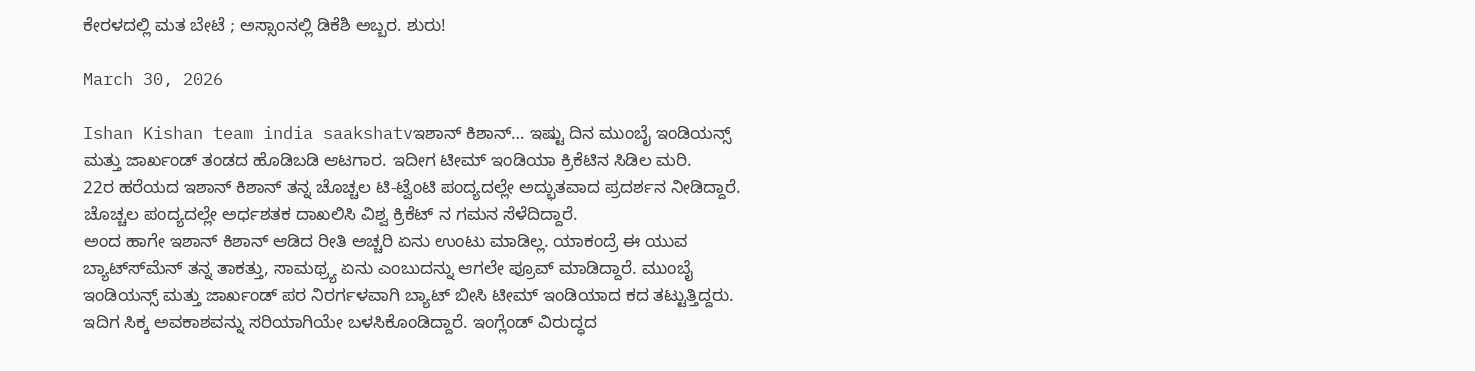ಕೇರಳದಲ್ಲಿ ಮತ ಬೇಟೆ ; ಅಸ್ಸಾಂನಲ್ಲಿ ಡಿಕೆಶಿ ಅಬ್ಬರ. ಶುರು!

March 30, 2026

Ishan Kishan team india saakshatvಇಶಾನ್ ಕಿಶಾನ್… ಇಷ್ಟು ದಿನ ಮುಂಬೈ ಇಂಡಿಯನ್ಸ್ ಮತ್ತು ಜಾರ್ಖಂಡ್ ತಂಡದ ಹೊಡಿಬಡಿ ಆಟಗಾರ. ಇದೀಗ ಟೀಮ್ ಇಂಡಿಯಾ ಕ್ರಿಕೆಟಿನ ಸಿಡಿಲ ಮರಿ.
22ರ ಹರೆಯದ ಇಶಾನ್ ಕಿಶಾನ್ ತನ್ನ ಚೊಚ್ಚಲ ಟಿ-ಟ್ವೆಂಟಿ ಪಂದ್ಯದಲ್ಲೇ ಅದ್ಭುತವಾದ ಪ್ರದರ್ಶನ ನೀಡಿದ್ದಾರೆ. ಚೊಚ್ಚಲ ಪಂದ್ಯದಲ್ಲೇ ಅರ್ಧಶತಕ ದಾಖಲಿಸಿ ವಿಶ್ವ ಕ್ರಿಕೆಟ್ ನ ಗಮನ ಸೆಳೆದಿದ್ದಾರೆ.
ಅಂದ ಹಾಗೇ ಇಶಾನ್ ಕಿಶಾನ್ ಆಡಿದ ರೀತಿ ಅಚ್ಚರಿ ಏನು ಉಂಟು ಮಾಡಿಲ್ಲ. ಯಾಕಂದ್ರೆ ಈ ಯುವ ಬ್ಯಾಟ್ಸ್‍ಮೆನ್ ತನ್ನ ತಾಕತ್ತು, ಸಾಮಥ್ರ್ಯ ಏನು ಎಂಬುದನ್ನು ಆಗಲೇ ಪ್ರೂವ್ ಮಾಡಿದ್ದಾರೆ. ಮುಂಬೈ ಇಂಡಿಯನ್ಸ್ ಮತ್ತು ಜಾರ್ಖಂಡ್ ಪರ ನಿರರ್ಗಳವಾಗಿ ಬ್ಯಾಟ್ ಬೀಸಿ ಟೀಮ್ ಇಂಡಿಯಾದ ಕದ ತಟ್ಟುತ್ತಿದ್ದರು.
ಇದಿಗ ಸಿಕ್ಕ ಅವಕಾಶವನ್ನು ಸರಿಯಾಗಿಯೇ ಬಳಸಿಕೊಂಡಿದ್ದಾರೆ. ಇಂಗ್ಲೆಂಡ್ ವಿರುದ್ಧದ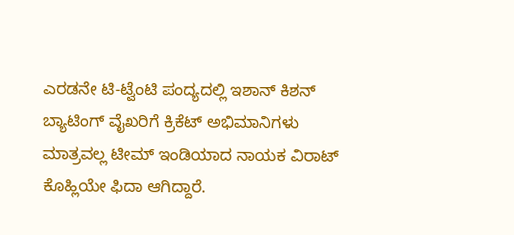ಎರಡನೇ ಟಿ-ಟ್ವೆಂಟಿ ಪಂದ್ಯದಲ್ಲಿ ಇಶಾನ್ ಕಿಶನ್ ಬ್ಯಾಟಿಂಗ್ ವೈಖರಿಗೆ ಕ್ರಿಕೆಟ್ ಅಭಿಮಾನಿಗಳು ಮಾತ್ರವಲ್ಲ ಟೀಮ್ ಇಂಡಿಯಾದ ನಾಯಕ ವಿರಾಟ್ ಕೊಹ್ಲಿಯೇ ಫಿದಾ ಆಗಿದ್ದಾರೆ.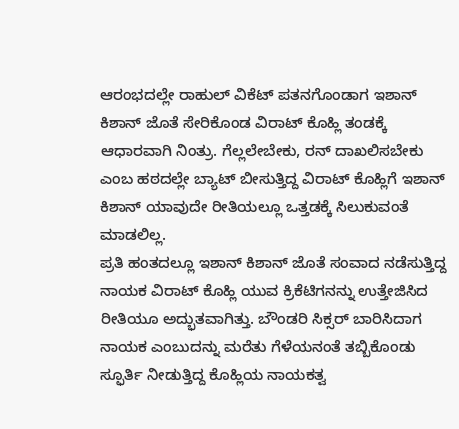ಆರಂಭದಲ್ಲೇ ರಾಹುಲ್ ವಿಕೆಟ್ ಪತನಗೊಂಡಾಗ ಇಶಾನ್ ಕಿಶಾನ್ ಜೊತೆ ಸೇರಿಕೊಂಡ ವಿರಾಟ್ ಕೊಹ್ಲಿ ತಂಡಕ್ಕೆ ಆಧಾರವಾಗಿ ನಿಂತ್ರು. ಗೆಲ್ಲಲೇಬೇಕು, ರನ್ ದಾಖಲಿಸಬೇಕು ಎಂಬ ಹಠದಲ್ಲೇ ಬ್ಯಾಟ್ ಬೀಸುತ್ತಿದ್ದ ವಿರಾಟ್ ಕೊಹ್ಲಿಗೆ ಇಶಾನ್ ಕಿಶಾನ್ ಯಾವುದೇ ರೀತಿಯಲ್ಲೂ ಒತ್ತಡಕ್ಕೆ ಸಿಲುಕುವಂತೆ ಮಾಡಲಿಲ್ಲ.
ಪ್ರತಿ ಹಂತದಲ್ಲೂ ಇಶಾನ್ ಕಿಶಾನ್ ಜೊತೆ ಸಂವಾದ ನಡೆಸುತ್ತಿದ್ದ ನಾಯಕ ವಿರಾಟ್ ಕೊಹ್ಲಿ ಯುವ ಕ್ರಿಕೆಟಿಗನನ್ನು ಉತ್ತೇಜಿಸಿದ ರೀತಿಯೂ ಅದ್ಭುತವಾಗಿತ್ತು. ಬೌಂಡರಿ ಸಿಕ್ಸರ್ ಬಾರಿಸಿದಾಗ ನಾಯಕ ಎಂಬುದನ್ನು ಮರೆತು ಗೆಳೆಯನಂತೆ ತಬ್ಬಿಕೊಂಡು ಸ್ಫೂರ್ತಿ ನೀಡುತ್ತಿದ್ದ ಕೊಹ್ಲಿಯ ನಾಯಕತ್ವ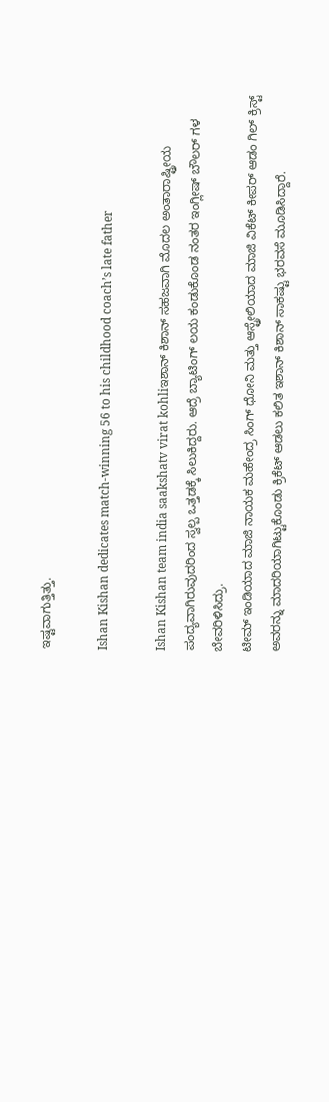ಇಷ್ಟವಾಗುತ್ತಿತ್ತು.

Ishan Kishan dedicates match-winning 56 to his childhood coach’s late father

Ishan Kishan team india saakshatv virat kohliಇಶಾನ್ ಕಿಶಾನ್ ಸಹಜವಾಗಿ ಮೊದಲ ಅಂತಾರಾಷ್ಟ್ರೀಯ ಪಂದ್ಯವಾಗಿರುವುದರಿಂದ ಸ್ವಲ್ಪ ಒತ್ತಡಕ್ಕೆ ಸಿಲುಕಿದ್ದರು. ಆದ್ರೆ ಬ್ಯಾಟಿಂಗ್ ಲಯ ಕಂಡುಕೊಂಡ ನಂತರ ಇಂಗ್ಲೀಷ್ ಬೌಲರ್ ಗಳ ಬೇವರಿಳಿಸಿದ್ರು.
ಟೀಮ್ ಇಂಡಿಯಾದ ಮಾಜಿ ನಾಯಕ ಮಹೇಂದ್ರ ಸಿಂಗ್ ಧೋನಿ ಮತ್ತು ಆಸ್ಟ್ರೇಲಿಯಾದ ಮಾಜಿ ವಿಕೆಟ್ ಕೀಪರ್ ಆಡಂ ಗಿಲ್ ಕ್ರಿಸ್ಟ್ ಅವರನ್ನು ಮಾದರಿಯಾಗಿಟ್ಟುಕೊಂಡು ಕ್ರಿಕೆಟ್ ಆಡಲು ಕಲಿತ ಇಶಾನ್ ಕಿಶಾನ್ ಸಾಕಷ್ಟು ಭರವಸೆ ಮೂಡಿಸಿದ್ದಾರೆ.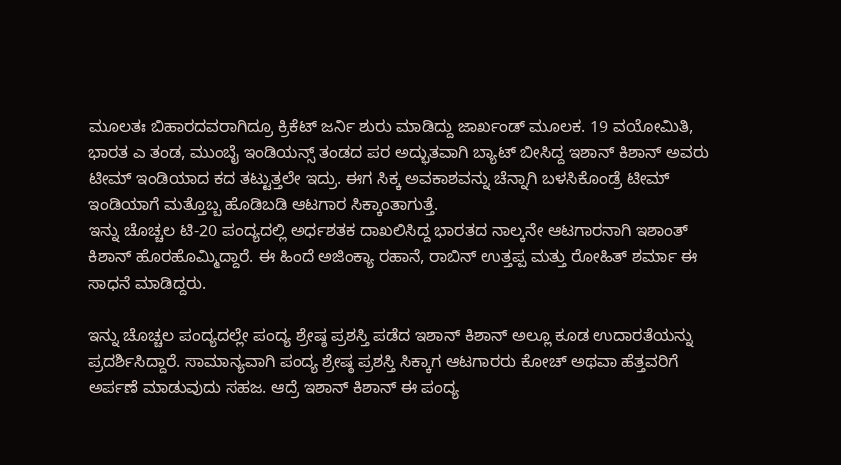ಮೂಲತಃ ಬಿಹಾರದವರಾಗಿದ್ರೂ ಕ್ರಿಕೆಟ್ ಜರ್ನಿ ಶುರು ಮಾಡಿದ್ದು ಜಾರ್ಖಂಡ್ ಮೂಲಕ. 19 ವಯೋಮಿತಿ, ಭಾರತ ಎ ತಂಡ, ಮುಂಬೈ ಇಂಡಿಯನ್ಸ್ ತಂಡದ ಪರ ಅದ್ಭುತವಾಗಿ ಬ್ಯಾಟ್ ಬೀಸಿದ್ದ ಇಶಾನ್ ಕಿಶಾನ್ ಅವರು ಟೀಮ್ ಇಂಡಿಯಾದ ಕದ ತಟ್ಟುತ್ತಲೇ ಇದ್ರು. ಈಗ ಸಿಕ್ಕ ಅವಕಾಶವನ್ನು ಚೆನ್ನಾಗಿ ಬಳಸಿಕೊಂಡ್ರೆ ಟೀಮ್ ಇಂಡಿಯಾಗೆ ಮತ್ತೊಬ್ಬ ಹೊಡಿಬಡಿ ಆಟಗಾರ ಸಿಕ್ಕಾಂತಾಗುತ್ತೆ.
ಇನ್ನು ಚೊಚ್ಚಲ ಟಿ-20 ಪಂದ್ಯದಲ್ಲಿ ಅರ್ಧಶತಕ ದಾಖಲಿಸಿದ್ದ ಭಾರತದ ನಾಲ್ಕನೇ ಆಟಗಾರನಾಗಿ ಇಶಾಂತ್ ಕಿಶಾನ್ ಹೊರಹೊಮ್ಮಿದ್ದಾರೆ. ಈ ಹಿಂದೆ ಅಜಿಂಕ್ಯಾ ರಹಾನೆ, ರಾಬಿನ್ ಉತ್ತಪ್ಪ ಮತ್ತು ರೋಹಿತ್ ಶರ್ಮಾ ಈ ಸಾಧನೆ ಮಾಡಿದ್ದರು.

ಇನ್ನು ಚೊಚ್ಚಲ ಪಂದ್ಯದಲ್ಲೇ ಪಂದ್ಯ ಶ್ರೇಷ್ಠ ಪ್ರಶಸ್ತಿ ಪಡೆದ ಇಶಾನ್ ಕಿಶಾನ್ ಅಲ್ಲೂ ಕೂಡ ಉದಾರತೆಯನ್ನು ಪ್ರದರ್ಶಿಸಿದ್ದಾರೆ. ಸಾಮಾನ್ಯವಾಗಿ ಪಂದ್ಯ ಶ್ರೇಷ್ಠ ಪ್ರಶಸ್ತಿ ಸಿಕ್ಕಾಗ ಆಟಗಾರರು ಕೋಚ್ ಅಥವಾ ಹೆತ್ತವರಿಗೆ ಅರ್ಪಣೆ ಮಾಡುವುದು ಸಹಜ. ಆದ್ರೆ ಇಶಾನ್ ಕಿಶಾನ್ ಈ ಪಂದ್ಯ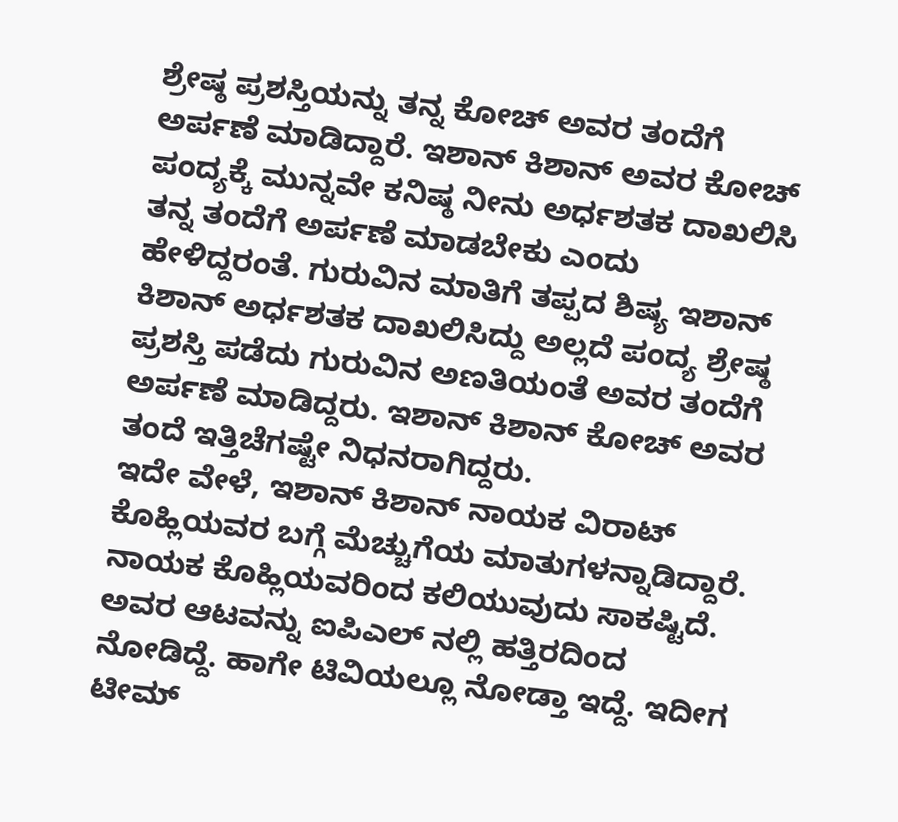ಶ್ರೇಷ್ಠ ಪ್ರಶಸ್ತಿಯನ್ನು ತನ್ನ ಕೋಚ್ ಅವರ ತಂದೆಗೆ ಅರ್ಪಣೆ ಮಾಡಿದ್ದಾರೆ. ಇಶಾನ್ ಕಿಶಾನ್ ಅವರ ಕೋಚ್ ಪಂದ್ಯಕ್ಕೆ ಮುನ್ನವೇ ಕನಿಷ್ಠ ನೀನು ಅರ್ಧಶತಕ ದಾಖಲಿಸಿ ತನ್ನ ತಂದೆಗೆ ಅರ್ಪಣೆ ಮಾಡಬೇಕು ಎಂದು ಹೇಳಿದ್ದರಂತೆ. ಗುರುವಿನ ಮಾತಿಗೆ ತಪ್ಪದ ಶಿಷ್ಯ ಇಶಾನ್ ಕಿಶಾನ್ ಅರ್ಧಶತಕ ದಾಖಲಿಸಿದ್ದು ಅಲ್ಲದೆ ಪಂದ್ಯ ಶ್ರೇಷ್ಠ ಪ್ರಶಸ್ತಿ ಪಡೆದು ಗುರುವಿನ ಅಣತಿಯಂತೆ ಅವರ ತಂದೆಗೆ ಅರ್ಪಣೆ ಮಾಡಿದ್ದರು. ಇಶಾನ್ ಕಿಶಾನ್ ಕೋಚ್ ಅವರ ತಂದೆ ಇತ್ತಿಚೆಗಷ್ಟೇ ನಿಧನರಾಗಿದ್ದರು.
ಇದೇ ವೇಳೆ, ಇಶಾನ್ ಕಿಶಾನ್ ನಾಯಕ ವಿರಾಟ್ ಕೊಹ್ಲಿಯವರ ಬಗ್ಗೆ ಮೆಚ್ಚುಗೆಯ ಮಾತುಗಳನ್ನಾಡಿದ್ದಾರೆ. ನಾಯಕ ಕೊಹ್ಲಿಯವರಿಂದ ಕಲಿಯುವುದು ಸಾಕಷ್ಟಿದೆ. ಅವರ ಆಟವನ್ನು ಐಪಿಎಲ್ ನಲ್ಲಿ ಹತ್ತಿರದಿಂದ ನೋಡಿದ್ದೆ. ಹಾಗೇ ಟಿವಿಯಲ್ಲೂ ನೋಡ್ತಾ ಇದ್ದೆ. ಇದೀಗ ಟೀಮ್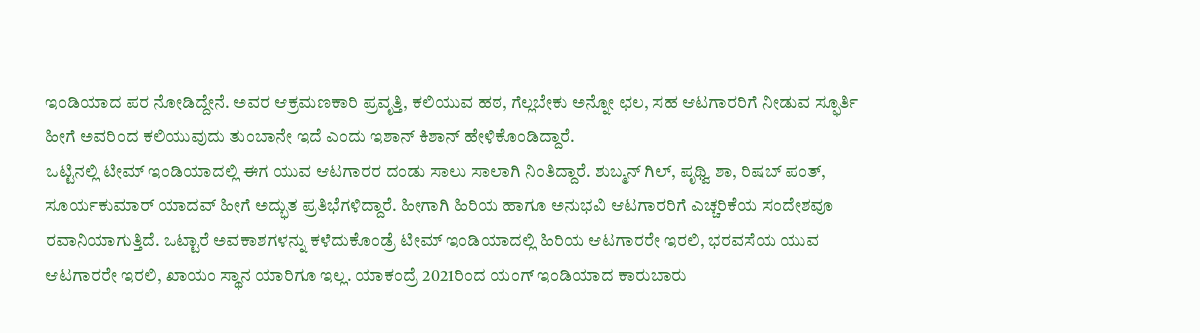ಇಂಡಿಯಾದ ಪರ ನೋಡಿದ್ದೇನೆ. ಅವರ ಆಕ್ರಮಣಕಾರಿ ಪ್ರವೃತ್ತಿ, ಕಲಿಯುವ ಹಠ, ಗೆಲ್ಲಬೇಕು ಅನ್ನೋ ಛಲ, ಸಹ ಆಟಗಾರರಿಗೆ ನೀಡುವ ಸ್ಫೂರ್ತಿ ಹೀಗೆ ಅವರಿಂದ ಕಲಿಯುವುದು ತುಂಬಾನೇ ಇದೆ ಎಂದು ಇಶಾನ್ ಕಿಶಾನ್ ಹೇಳಿಕೊಂಡಿದ್ದಾರೆ.
ಒಟ್ಟಿನಲ್ಲಿ ಟೀಮ್ ಇಂಡಿಯಾದಲ್ಲಿ ಈಗ ಯುವ ಆಟಗಾರರ ದಂಡು ಸಾಲು ಸಾಲಾಗಿ ನಿಂತಿದ್ದಾರೆ. ಶುಬ್ಮನ್ ಗಿಲ್, ಪೃಥ್ವಿ ಶಾ, ರಿಷಬ್ ಪಂತ್, ಸೂರ್ಯಕುಮಾರ್ ಯಾದವ್ ಹೀಗೆ ಅದ್ಭುತ ಪ್ರತಿಭೆಗಳಿದ್ದಾರೆ. ಹೀಗಾಗಿ ಹಿರಿಯ ಹಾಗೂ ಅನುಭವಿ ಆಟಗಾರರಿಗೆ ಎಚ್ಚರಿಕೆಯ ಸಂದೇಶವೂ ರವಾನಿಯಾಗುತ್ತಿದೆ. ಒಟ್ಟಾರೆ ಅವಕಾಶಗಳನ್ನು ಕಳೆದುಕೊಂಡ್ರೆ ಟೀಮ್ ಇಂಡಿಯಾದಲ್ಲಿ ಹಿರಿಯ ಆಟಗಾರರೇ ಇರಲಿ, ಭರವಸೆಯ ಯುವ ಆಟಗಾರರೇ ಇರಲಿ, ಖಾಯಂ ಸ್ಥಾನ ಯಾರಿಗೂ ಇಲ್ಲ. ಯಾಕಂದ್ರೆ 2021ರಿಂದ ಯಂಗ್ ಇಂಡಿಯಾದ ಕಾರುಬಾರು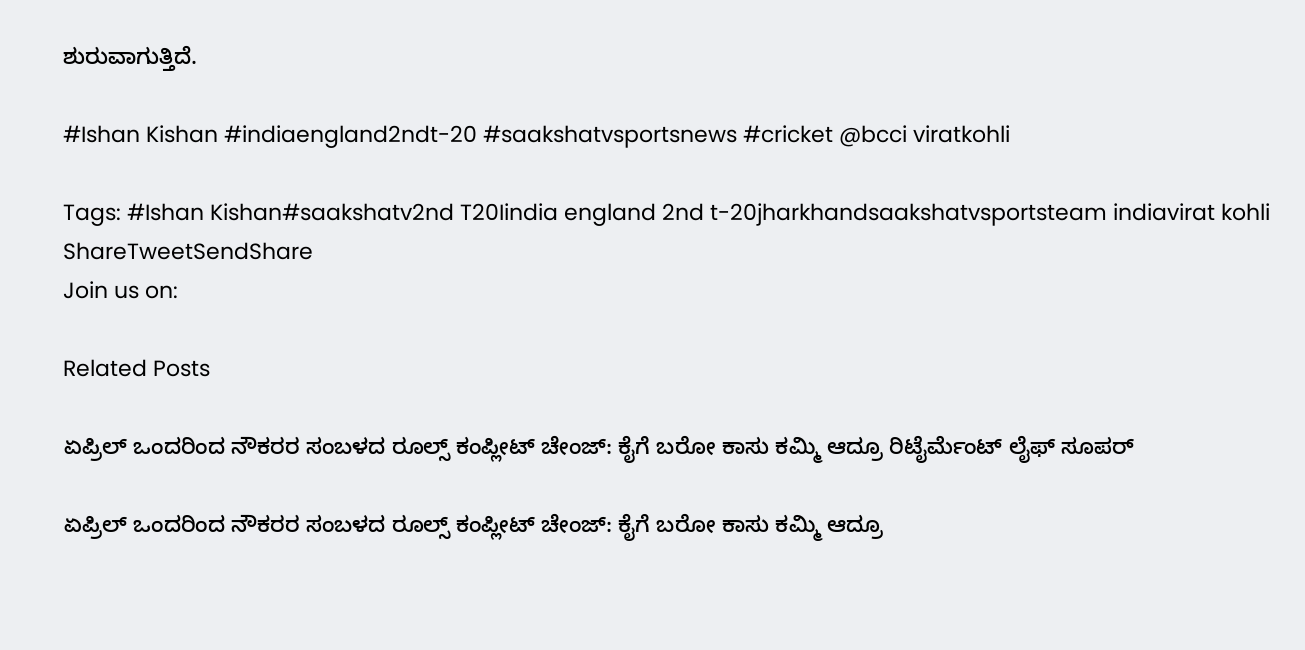ಶುರುವಾಗುತ್ತಿದೆ.

#Ishan Kishan #indiaengland2ndt-20 #saakshatvsportsnews #cricket @bcci viratkohli

Tags: #Ishan Kishan#saakshatv2nd T20Iindia england 2nd t-20jharkhandsaakshatvsportsteam indiavirat kohli
ShareTweetSendShare
Join us on:

Related Posts

ಏಪ್ರಿಲ್ ಒಂದರಿಂದ ನೌಕರರ ಸಂಬಳದ ರೂಲ್ಸ್ ಕಂಪ್ಲೀಟ್ ಚೇಂಜ್: ಕೈಗೆ ಬರೋ ಕಾಸು ಕಮ್ಮಿ ಆದ್ರೂ ರಿಟೈರ್ಮೆಂಟ್ ಲೈಫ್ ಸೂಪರ್

ಏಪ್ರಿಲ್ ಒಂದರಿಂದ ನೌಕರರ ಸಂಬಳದ ರೂಲ್ಸ್ ಕಂಪ್ಲೀಟ್ ಚೇಂಜ್: ಕೈಗೆ ಬರೋ ಕಾಸು ಕಮ್ಮಿ ಆದ್ರೂ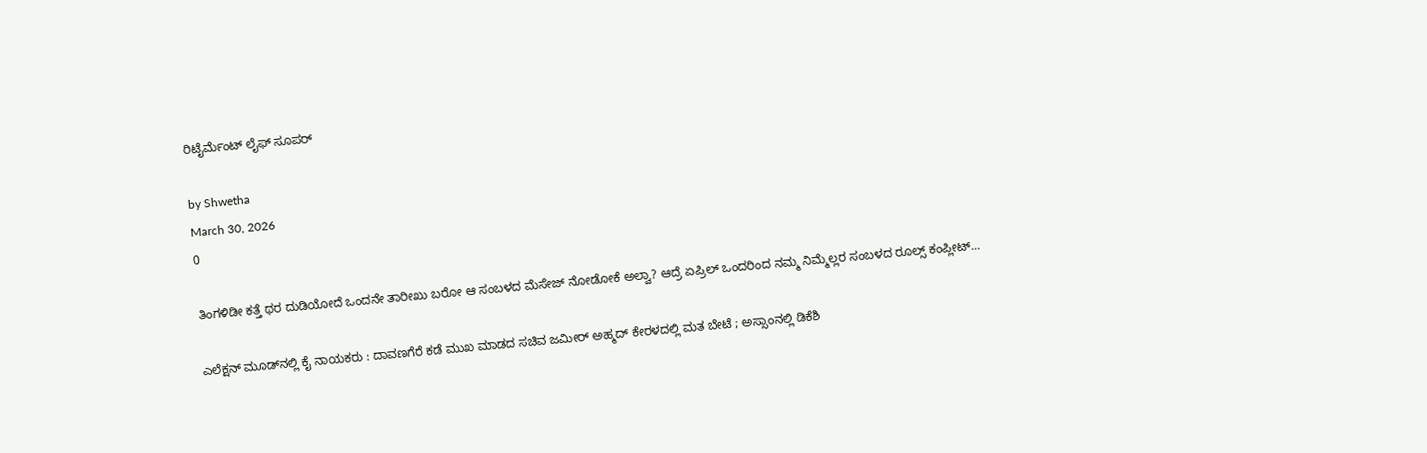ರಿಟೈರ್ಮೆಂಟ್ ಲೈಫ್ ಸೂಪರ್

by Shwetha
March 30, 2026
0

ತಿಂಗಳಿಡೀ ಕತ್ತೆ ಥರ ದುಡಿಯೋದೆ ಒಂದನೇ ತಾರೀಖು ಬರೋ ಆ ಸಂಬಳದ ಮೆಸೇಜ್ ನೋಡೋಕೆ ಅಲ್ವಾ? ಆದ್ರೆ ಏಪ್ರಿಲ್ ಒಂದರಿಂದ ನಮ್ಮ ನಿಮ್ಮೆಲ್ಲರ ಸಂಬಳದ ರೂಲ್ಸ್ ಕಂಪ್ಲೀಟ್...

ಎಲೆಕ್ಷನ್ ಮೂಡ್‌ನಲ್ಲಿ ಕೈ ನಾಯಕರು : ದಾವಣಗೆರೆ ಕಡೆ ಮುಖ ಮಾಡದ ಸಚಿವ ಜಮೀರ್ ಅಹ್ಮದ್ ಕೇರಳದಲ್ಲಿ ಮತ ಬೇಟೆ ; ಅಸ್ಸಾಂನಲ್ಲಿ ಡಿಕೆಶಿ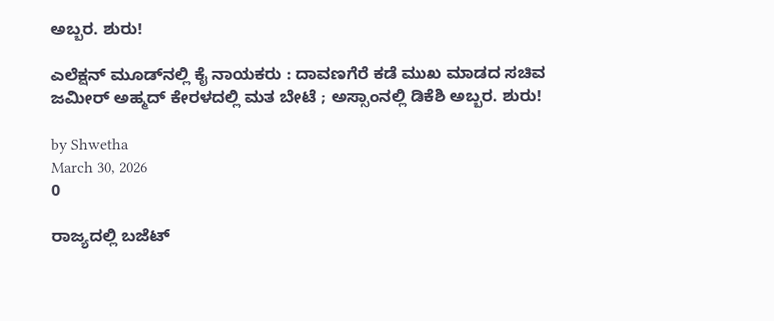ಅಬ್ಬರ. ಶುರು!

ಎಲೆಕ್ಷನ್ ಮೂಡ್‌ನಲ್ಲಿ ಕೈ ನಾಯಕರು : ದಾವಣಗೆರೆ ಕಡೆ ಮುಖ ಮಾಡದ ಸಚಿವ ಜಮೀರ್ ಅಹ್ಮದ್ ಕೇರಳದಲ್ಲಿ ಮತ ಬೇಟೆ ; ಅಸ್ಸಾಂನಲ್ಲಿ ಡಿಕೆಶಿ ಅಬ್ಬರ. ಶುರು!

by Shwetha
March 30, 2026
0

ರಾಜ್ಯದಲ್ಲಿ ಬಜೆಟ್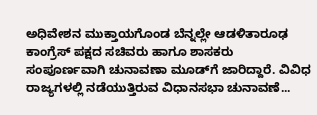ಅಧಿವೇಶನ ಮುಕ್ತಾಯಗೊಂಡ ಬೆನ್ನಲ್ಲೇ ಆಡಳಿತಾರೂಢ ಕಾಂಗ್ರೆಸ್ ಪಕ್ಷದ ಸಚಿವರು ಹಾಗೂ ಶಾಸಕರು ಸಂಪೂರ್ಣವಾಗಿ ಚುನಾವಣಾ ಮೂಡ್‌ಗೆ ಜಾರಿದ್ದಾರೆ. ವಿವಿಧ ರಾಜ್ಯಗಳಲ್ಲಿ ನಡೆಯುತ್ತಿರುವ ವಿಧಾನಸಭಾ ಚುನಾವಣೆ...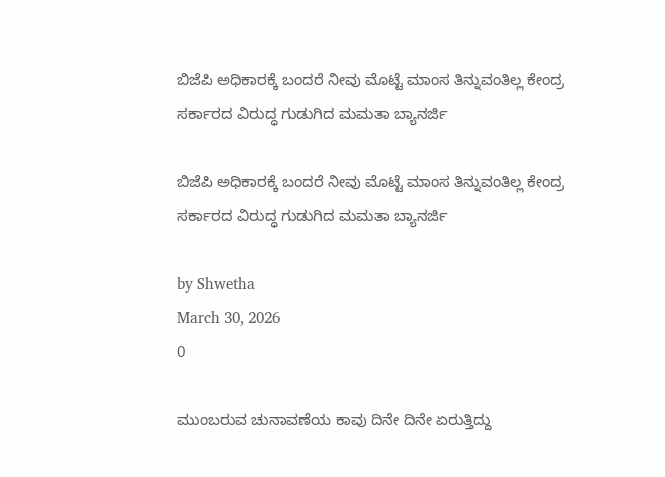ಬಿಜೆಪಿ ಅಧಿಕಾರಕ್ಕೆ ಬಂದರೆ ನೀವು ಮೊಟ್ಟೆ ಮಾಂಸ ತಿನ್ನುವಂತಿಲ್ಲ ಕೇಂದ್ರ ಸರ್ಕಾರದ ವಿರುದ್ಧ ಗುಡುಗಿದ ಮಮತಾ ಬ್ಯಾನರ್ಜಿ

ಬಿಜೆಪಿ ಅಧಿಕಾರಕ್ಕೆ ಬಂದರೆ ನೀವು ಮೊಟ್ಟೆ ಮಾಂಸ ತಿನ್ನುವಂತಿಲ್ಲ ಕೇಂದ್ರ ಸರ್ಕಾರದ ವಿರುದ್ಧ ಗುಡುಗಿದ ಮಮತಾ ಬ್ಯಾನರ್ಜಿ

by Shwetha
March 30, 2026
0

ಮುಂಬರುವ ಚುನಾವಣೆಯ ಕಾವು ದಿನೇ ದಿನೇ ಏರುತ್ತಿದ್ದು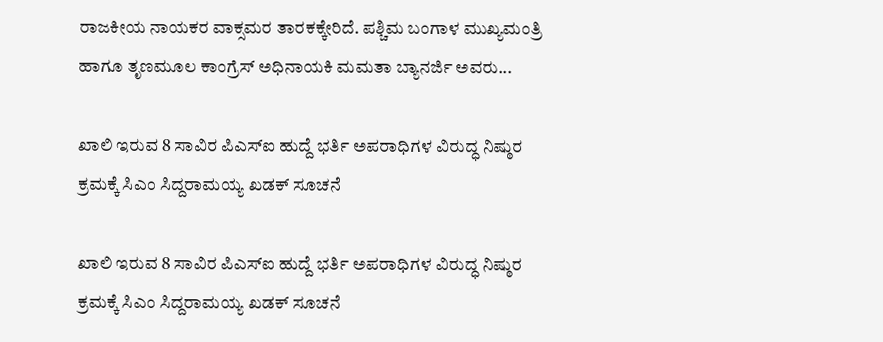ರಾಜಕೀಯ ನಾಯಕರ ವಾಕ್ಸಮರ ತಾರಕಕ್ಕೇರಿದೆ. ಪಶ್ಚಿಮ ಬಂಗಾಳ ಮುಖ್ಯಮಂತ್ರಿ ಹಾಗೂ ತೃಣಮೂಲ ಕಾಂಗ್ರೆಸ್ ಅಧಿನಾಯಕಿ ಮಮತಾ ಬ್ಯಾನರ್ಜಿ ಅವರು...

ಖಾಲಿ ಇರುವ 8 ಸಾವಿರ ಪಿಎಸ್ಐ ಹುದ್ದೆ ಭರ್ತಿ ಅಪರಾಧಿಗಳ ವಿರುದ್ಧ ನಿಷ್ಠುರ ಕ್ರಮಕ್ಕೆ ಸಿಎಂ ಸಿದ್ದರಾಮಯ್ಯ ಖಡಕ್ ಸೂಚನೆ

ಖಾಲಿ ಇರುವ 8 ಸಾವಿರ ಪಿಎಸ್ಐ ಹುದ್ದೆ ಭರ್ತಿ ಅಪರಾಧಿಗಳ ವಿರುದ್ಧ ನಿಷ್ಠುರ ಕ್ರಮಕ್ಕೆ ಸಿಎಂ ಸಿದ್ದರಾಮಯ್ಯ ಖಡಕ್ ಸೂಚನೆ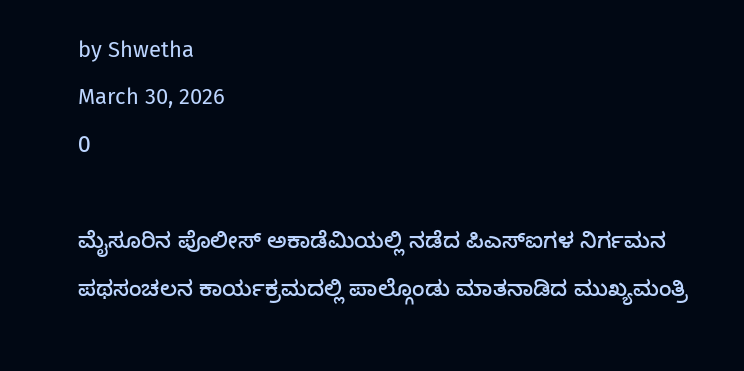by Shwetha
March 30, 2026
0

ಮೈಸೂರಿನ ಪೊಲೀಸ್ ಅಕಾಡೆಮಿಯಲ್ಲಿ ನಡೆದ ಪಿಎಸ್ಐಗಳ ನಿರ್ಗಮನ ಪಥಸಂಚಲನ ಕಾರ್ಯಕ್ರಮದಲ್ಲಿ ಪಾಲ್ಗೊಂಡು ಮಾತನಾಡಿದ ಮುಖ್ಯಮಂತ್ರಿ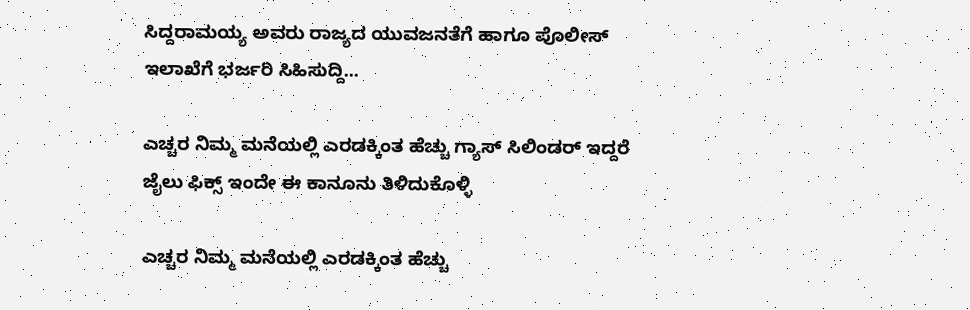ಸಿದ್ದರಾಮಯ್ಯ ಅವರು ರಾಜ್ಯದ ಯುವಜನತೆಗೆ ಹಾಗೂ ಪೊಲೀಸ್ ಇಲಾಖೆಗೆ ಭರ್ಜರಿ ಸಿಹಿಸುದ್ದಿ...

ಎಚ್ಚರ ನಿಮ್ಮ ಮನೆಯಲ್ಲಿ ಎರಡಕ್ಕಿಂತ ಹೆಚ್ಚು ಗ್ಯಾಸ್ ಸಿಲಿಂಡರ್ ಇದ್ದರೆ ಜೈಲು ಫಿಕ್ಸ್ ಇಂದೇ ಈ ಕಾನೂನು ತಿಳಿದುಕೊಳ್ಳಿ

ಎಚ್ಚರ ನಿಮ್ಮ ಮನೆಯಲ್ಲಿ ಎರಡಕ್ಕಿಂತ ಹೆಚ್ಚು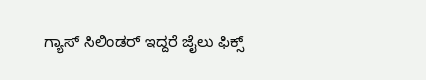ಗ್ಯಾಸ್ ಸಿಲಿಂಡರ್ ಇದ್ದರೆ ಜೈಲು ಫಿಕ್ಸ್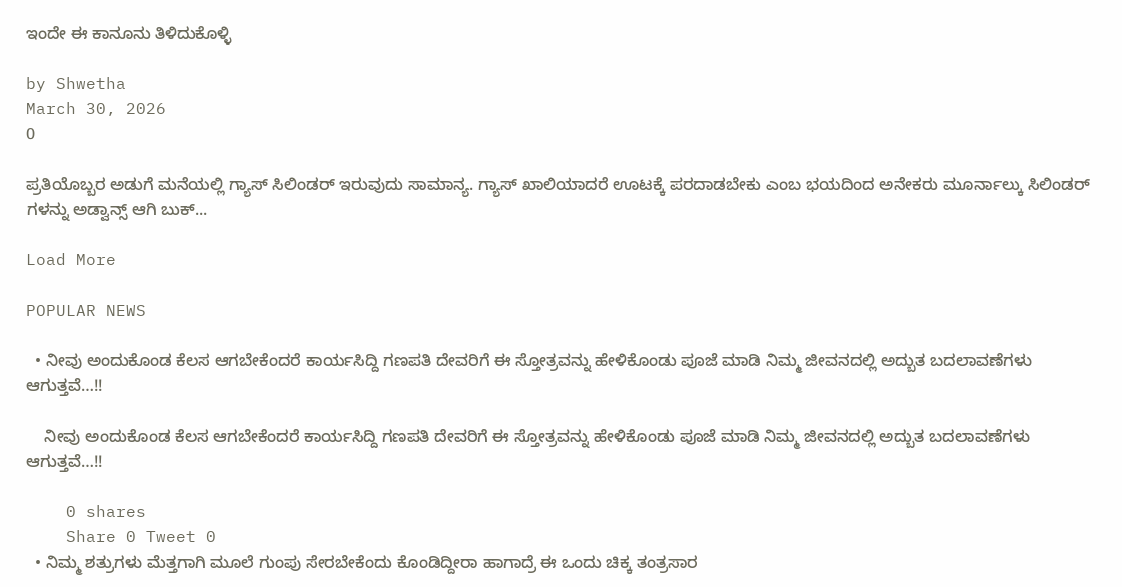ಇಂದೇ ಈ ಕಾನೂನು ತಿಳಿದುಕೊಳ್ಳಿ

by Shwetha
March 30, 2026
0

ಪ್ರತಿಯೊಬ್ಬರ ಅಡುಗೆ ಮನೆಯಲ್ಲಿ ಗ್ಯಾಸ್ ಸಿಲಿಂಡರ್ ಇರುವುದು ಸಾಮಾನ್ಯ. ಗ್ಯಾಸ್ ಖಾಲಿಯಾದರೆ ಊಟಕ್ಕೆ ಪರದಾಡಬೇಕು ಎಂಬ ಭಯದಿಂದ ಅನೇಕರು ಮೂರ್ನಾಲ್ಕು ಸಿಲಿಂಡರ್ ಗಳನ್ನು ಅಡ್ವಾನ್ಸ್ ಆಗಿ ಬುಕ್...

Load More

POPULAR NEWS

  • ನೀವು ಅಂದುಕೊಂಡ ಕೆಲಸ ಆಗಬೇಕೆಂದರೆ ಕಾರ್ಯಸಿದ್ದಿ ಗಣಪತಿ ದೇವರಿಗೆ ಈ ಸ್ತೋತ್ರವನ್ನು ಹೇಳಿಕೊಂಡು ಪೂಜೆ ಮಾಡಿ ನಿಮ್ಮ ಜೀವನದಲ್ಲಿ ಅದ್ಬುತ ಬದಲಾವಣೆಗಳು ಆಗುತ್ತವೆ…!!

    ನೀವು ಅಂದುಕೊಂಡ ಕೆಲಸ ಆಗಬೇಕೆಂದರೆ ಕಾರ್ಯಸಿದ್ದಿ ಗಣಪತಿ ದೇವರಿಗೆ ಈ ಸ್ತೋತ್ರವನ್ನು ಹೇಳಿಕೊಂಡು ಪೂಜೆ ಮಾಡಿ ನಿಮ್ಮ ಜೀವನದಲ್ಲಿ ಅದ್ಬುತ ಬದಲಾವಣೆಗಳು ಆಗುತ್ತವೆ…!!

    0 shares
    Share 0 Tweet 0
  • ನಿಮ್ಮ ಶತ್ರುಗಳು ಮೆತ್ತಗಾಗಿ ಮೂಲೆ ಗುಂಪು ಸೇರಬೇಕೆಂದು ಕೊಂಡಿದ್ದೀರಾ ಹಾಗಾದ್ರೆ ಈ ಒಂದು ಚಿಕ್ಕ ತಂತ್ರಸಾರ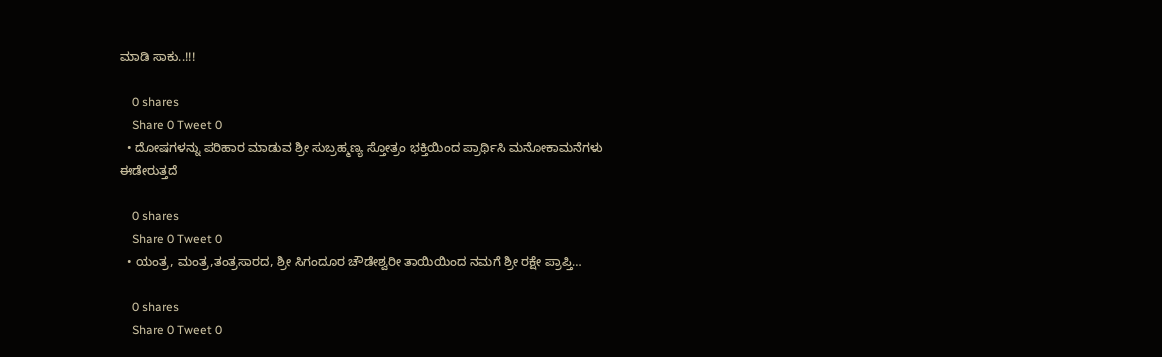ಮಾಡಿ ಸಾಕು..!!!

    0 shares
    Share 0 Tweet 0
  • ದೋಷಗಳನ್ನು ಪರಿಹಾರ ಮಾಡುವ ಶ್ರೀ ಸುಬ್ರಹ್ಮಣ್ಯ ಸ್ತೋತ್ರಂ ಭಕ್ತಿಯಿಂದ ಪ್ರಾರ್ಥಿಸಿ ಮನೋಕಾಮನೆಗಳು ಈಡೇರುತ್ತದೆ

    0 shares
    Share 0 Tweet 0
  • ಯಂತ್ರ, ಮಂತ್ರ,ತಂತ್ರಸಾರದ, ಶ್ರೀ ಸಿಗಂದೂರ ಚೌಡೇಶ್ವರೀ ತಾಯಿಯಿಂದ ನಮಗೆ ಶ್ರೀ ರಕ್ಷೇ ಪ್ರಾಪ್ತಿ…

    0 shares
    Share 0 Tweet 0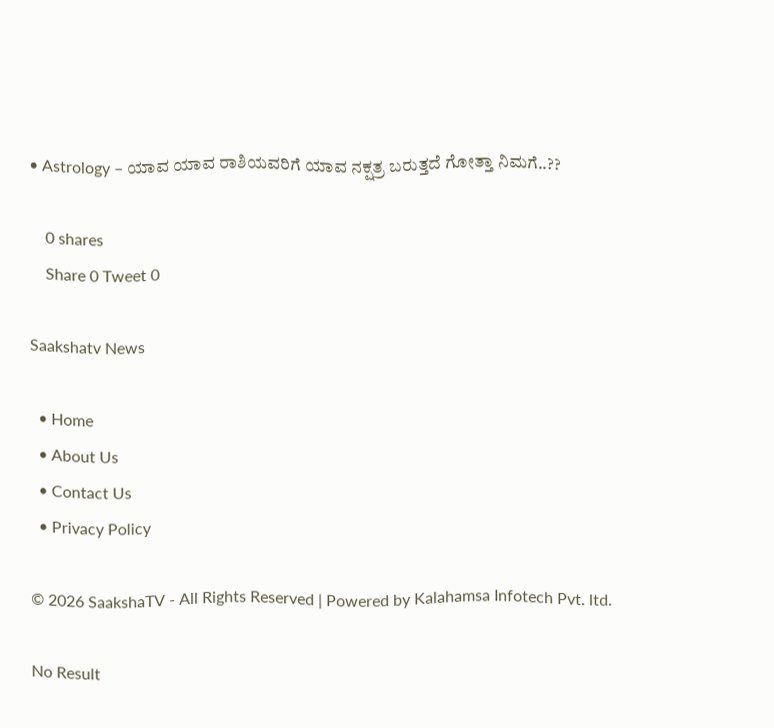• Astrology – ಯಾವ ಯಾವ ರಾಶಿಯವರಿಗೆ ಯಾವ ನಕ್ಷತ್ರ ಬರುತ್ತದೆ ಗೋತ್ತಾ ನಿಮಗೆ..??

    0 shares
    Share 0 Tweet 0

Saakshatv News

  • Home
  • About Us
  • Contact Us
  • Privacy Policy

© 2026 SaakshaTV - All Rights Reserved | Powered by Kalahamsa Infotech Pvt. ltd.

No Result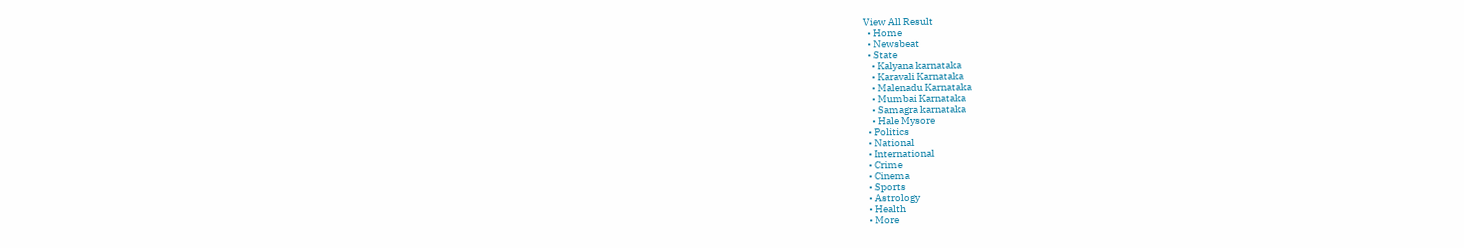View All Result
  • Home
  • Newsbeat
  • State
    • Kalyana karnataka
    • Karavali Karnataka
    • Malenadu Karnataka
    • Mumbai Karnataka
    • Samagra karnataka
    • Hale Mysore
  • Politics
  • National
  • International
  • Crime
  • Cinema
  • Sports
  • Astrology
  • Health
  • More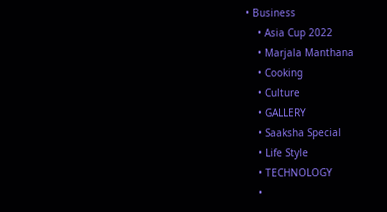• Business
    • Asia Cup 2022
    • Marjala Manthana
    • Cooking
    • Culture
    • GALLERY
    • Saaksha Special
    • Life Style
    • TECHNOLOGY
    •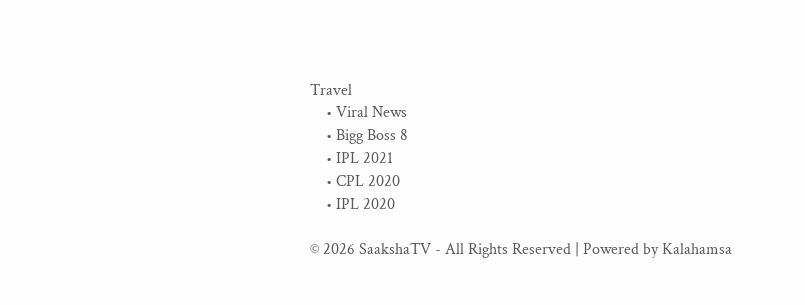Travel
    • Viral News
    • Bigg Boss 8
    • IPL 2021
    • CPL 2020
    • IPL 2020

© 2026 SaakshaTV - All Rights Reserved | Powered by Kalahamsa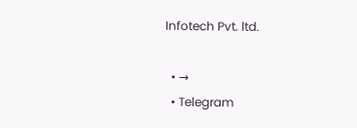Infotech Pvt. ltd.

  • →
  • Telegram